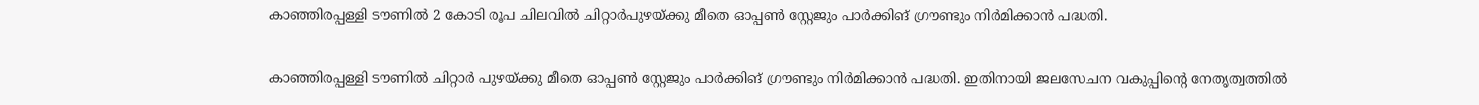കാഞ്ഞിരപ്പള്ളി ടൗണിൽ 2 കോടി രൂപ ചിലവിൽ ചിറ്റാർപുഴയ്ക്കു മീതെ ഓപ്പൺ സ്റ്റേജും പാർക്കിങ് ഗ്രൗണ്ടും നിർമിക്കാൻ പദ്ധതി.

കാഞ്ഞിരപ്പള്ളി ടൗണിൽ ചിറ്റാർ പുഴയ്ക്കു മീതെ ഓപ്പൺ സ്റ്റേജും പാർക്കിങ് ഗ്രൗണ്ടും നിർമിക്കാൻ പദ്ധതി. ഇതിനായി ജലസേചന വകുപ്പിന്റെ നേതൃത്വത്തിൽ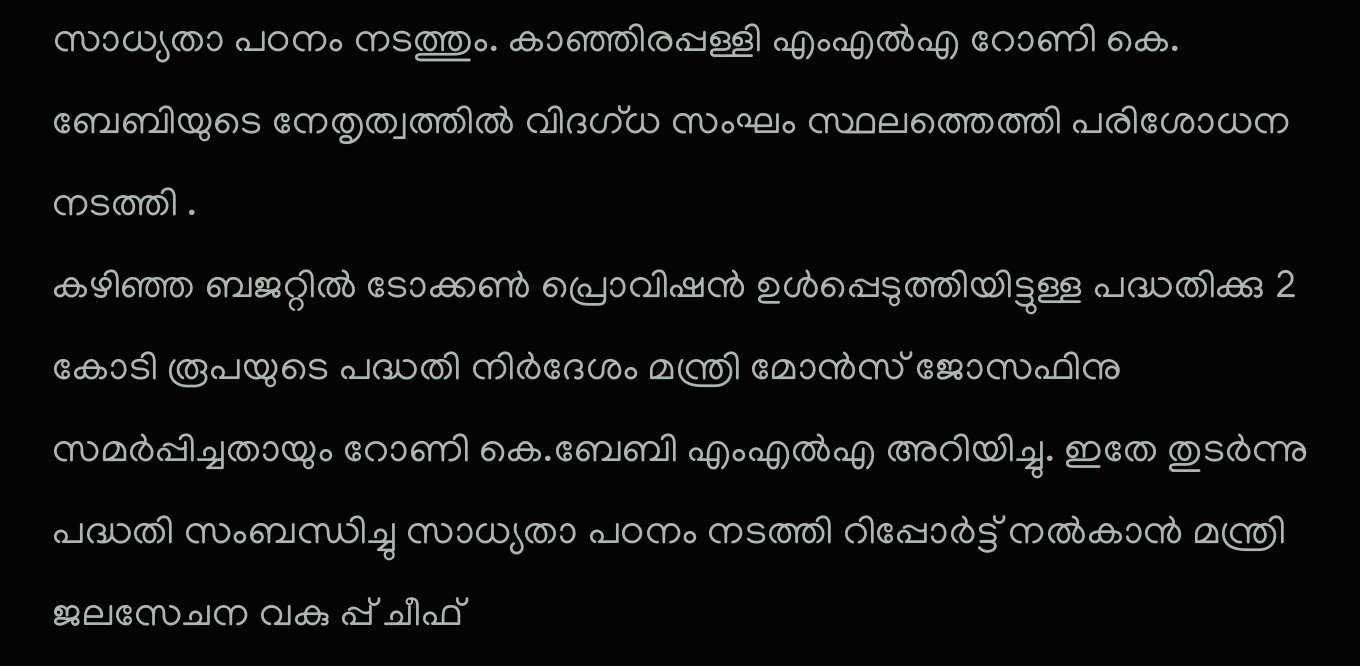സാധ്യതാ പഠനം നടത്തും. കാഞ്ഞിരപ്പള്ളി എംഎൽഎ റോണി കെ. ബേബിയുടെ നേതൃത്വത്തിൽ വിദഗ്ധ സംഘം സ്ഥലത്തെത്തി പരിശോധന നടത്തി .
കഴിഞ്ഞ ബജറ്റിൽ ടോക്കൺ പ്രൊവിഷൻ ഉൾപ്പെടുത്തിയിട്ടുള്ള പദ്ധതിക്കു 2 കോടി രൂപയുടെ പദ്ധതി നിർദേശം മന്ത്രി മോൻസ് ജോസഫിനു സമർപ്പിച്ചതായും റോണി കെ.ബേബി എംഎൽഎ അറിയിച്ചു. ഇതേ തുടർന്നു പദ്ധതി സംബന്ധിച്ചു സാധ്യതാ പഠനം നടത്തി റിപ്പോർട്ട് നൽകാൻ മന്ത്രി ജലസേചന വകു പ്പ് ചീഫ്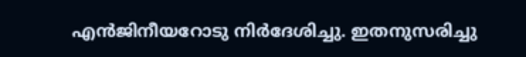എൻജിനീയറോടു നിർദേശിച്ചു. ഇതനുസരിച്ചു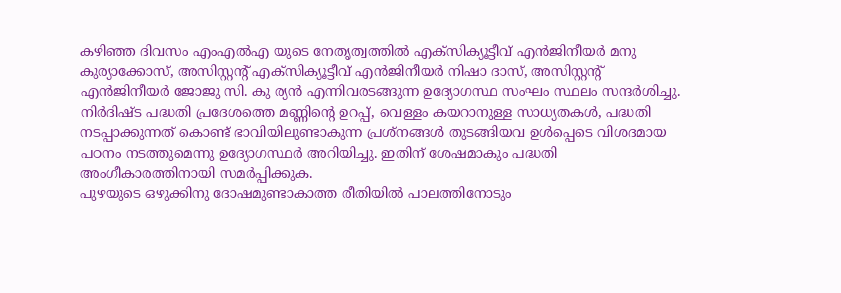കഴിഞ്ഞ ദിവസം എംഎൽഎ യുടെ നേതൃത്വത്തിൽ എക്സിക്യൂട്ടീവ് എൻജിനീയർ മനു കുര്യാക്കോസ്, അസിസ്റ്റന്റ് എക്സിക്യൂട്ടീവ് എൻജിനീയർ നിഷാ ദാസ്, അസിസ്റ്റന്റ് എൻജിനീയർ ജോജു സി. കു ര്യൻ എന്നിവരടങ്ങുന്ന ഉദ്യോഗസ്ഥ സംഘം സ്ഥലം സന്ദർശിച്ചു.
നിർദിഷ്ട പദ്ധതി പ്രദേശത്തെ മണ്ണിന്റെ ഉറപ്പ്, വെള്ളം കയറാനുള്ള സാധ്യതകൾ, പദ്ധതി നടപ്പാക്കുന്നത് കൊണ്ട് ഭാവിയിലുണ്ടാകുന്ന പ്രശ്നങ്ങൾ തുടങ്ങിയവ ഉൾപ്പെടെ വിശദമായ പഠനം നടത്തുമെന്നു ഉദ്യോഗസ്ഥർ അറിയിച്ചു. ഇതിന് ശേഷമാകും പദ്ധതി അംഗീകാരത്തിനായി സമർപ്പിക്കുക.
പുഴയുടെ ഒഴുക്കിനു ദോഷമുണ്ടാകാത്ത രീതിയിൽ പാലത്തിനോടും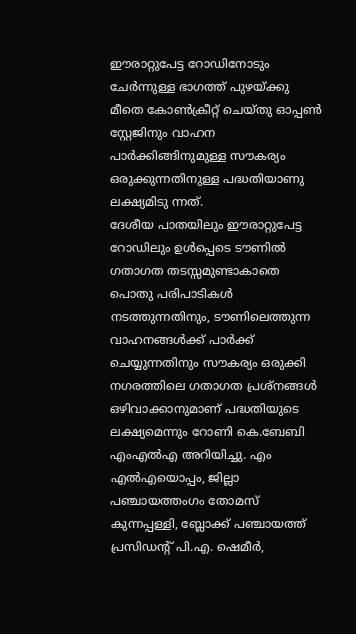ഈരാറ്റുപേട്ട റോഡിനോടും ചേർന്നുള്ള ഭാഗത്ത് പുഴയ്ക്കു മീതെ കോൺക്രീറ്റ് ചെയ്തു ഓപ്പൺ സ്റ്റേജിനും വാഹന പാർക്കിങ്ങിനുമുള്ള സൗകര്യം ഒരുക്കുന്നതിനുള്ള പദ്ധതിയാണു ലക്ഷ്യമിടു ന്നത്.
ദേശീയ പാതയിലും ഈരാറ്റുപേട്ട റോഡിലും ഉൾപ്പെടെ ടൗണിൽ ഗതാഗത തടസ്സമുണ്ടാകാതെ പൊതു പരിപാടികൾ നടത്തുന്നതിനും, ടൗണിലെത്തുന്ന വാഹനങ്ങൾക്ക് പാർക്ക് ചെയ്യുന്നതിനും സൗകര്യം ഒരുക്കി നഗരത്തിലെ ഗതാഗത പ്രശ്നങ്ങൾ ഒഴിവാക്കാനുമാണ് പദ്ധതിയുടെ ലക്ഷ്യമെന്നും റോണി കെ.ബേബി എംഎൽഎ അറിയിച്ചു. എം എൽഎയൊപ്പം, ജില്ലാ പഞ്ചായത്തംഗം തോമസ് കുന്നപ്പള്ളി, ബ്ലോക്ക് പഞ്ചായത്ത് പ്രസിഡന്റ് പി.എ. ഷെമീർ,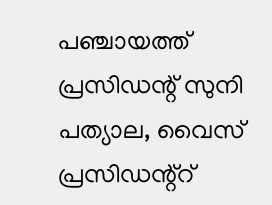പഞ്ചായത്ത് പ്രസിഡന്റ് സുനി പത്യാല, വൈസ് പ്രസിഡന്റ്റ്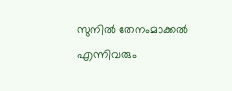സുനിൽ തേനംമാക്കൽ എന്നിവരും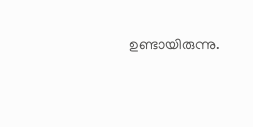ഉണ്ടായിരുന്നു.